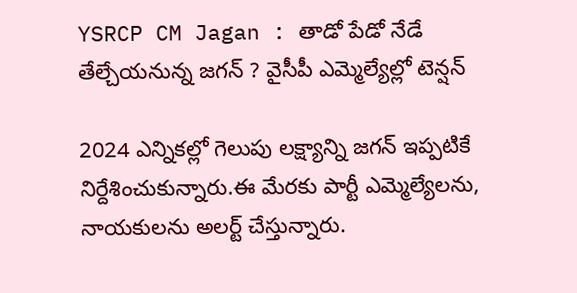YSRCP CM Jagan : తాడో పేడో నేడే తేల్చేయనున్న జగన్ ? వైసీపీ ఎమ్మెల్యేల్లో టెన్షన్

2024 ఎన్నికల్లో గెలుపు లక్ష్యాన్ని జగన్ ఇప్పటికే నిర్దేశించుకున్నారు.ఈ మేరకు పార్టీ ఎమ్మెల్యేలను, నాయకులను అలర్ట్ చేస్తున్నారు.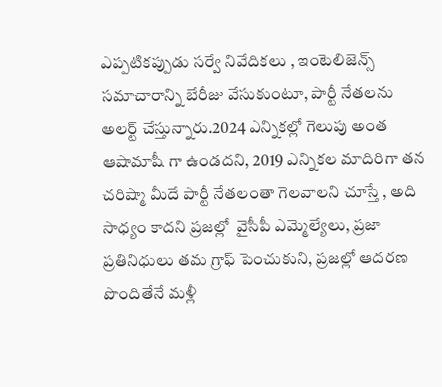ఎప్పటికప్పుడు సర్వే నివేదికలు , ఇంటెలిజెన్స్ సమాచారాన్ని బేరీజు వేసుకుంటూ, పార్టీ నేతలను అలర్ట్ చేస్తున్నారు.2024 ఎన్నికల్లో గెలుపు అంత ఆషామాషీ గా ఉండదని, 2019 ఎన్నికల మాదిరిగా తన చరిష్మా మీదే పార్టీ నేతలంతా గెలవాలని చూస్తే , అది సాధ్యం కాదని ప్రజల్లో  వైసీపీ ఎమ్మెల్యేలు, ప్రజా ప్రతినిధులు తమ గ్రాఫ్ పెంచుకుని, ప్రజల్లో ఆదరణ పొందితేనే మళ్లీ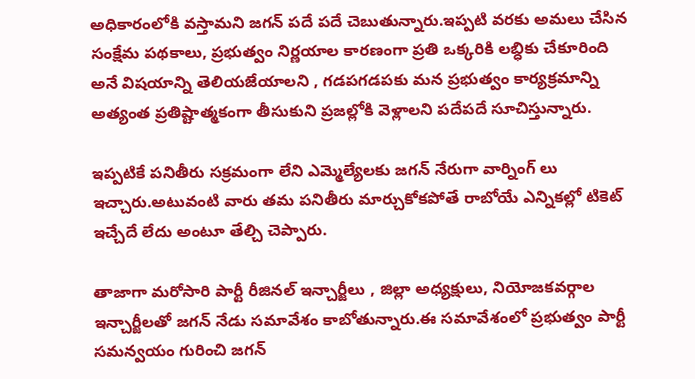అధికారంలోకి వస్తామని జగన్ పదే పదే చెబుతున్నారు.ఇప్పటి వరకు అమలు చేసిన సంక్షేమ పథకాలు, ప్రభుత్వం నిర్ణయాల కారణంగా ప్రతి ఒక్కరికి లబ్ధికు చేకూరింది అనే విషయాన్ని తెలియజేయాలని , గడపగడపకు మన ప్రభుత్వం కార్యక్రమాన్ని అత్యంత ప్రతిష్టాత్మకంగా తీసుకుని ప్రజల్లోకి వెళ్లాలని పదేపదే సూచిస్తున్నారు.

ఇప్పటికే పనితీరు సక్రమంగా లేని ఎమ్మెల్యేలకు జగన్ నేరుగా వార్నింగ్ లు ఇచ్చారు.అటువంటి వారు తమ పనితీరు మార్చుకోకపోతే రాబోయే ఎన్నికల్లో టికెట్ ఇచ్చేదే లేదు అంటూ తేల్చి చెప్పారు.

తాజాగా మరోసారి పార్టీ రీజినల్ ఇన్చార్జీలు , జిల్లా అధ్యక్షులు, నియోజకవర్గాల ఇన్చార్జీలతో జగన్ నేడు సమావేశం కాబోతున్నారు.ఈ సమావేశంలో ప్రభుత్వం పార్టీ సమన్వయం గురించి జగన్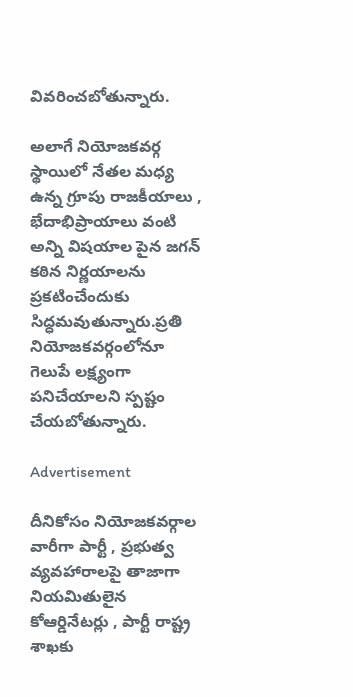వివరించబోతున్నారు.

అలాగే నియోజకవర్గ స్థాయిలో నేతల మధ్య ఉన్న గ్రూపు రాజకీయాలు , భేదాభిప్రాయాలు వంటి అన్ని విషయాల పైన జగన్ కఠిన నిర్ణయాలను ప్రకటించేందుకు సిద్ధమవుతున్నారు.ప్రతి నియోజకవర్గంలోనూ గెలుపే లక్ష్యంగా పనిచేయాలని స్పష్టం చేయబోతున్నారు.

Advertisement

దీనికోసం నియోజకవర్గాల వారీగా పార్టీ , ప్రభుత్వ వ్యవహారాలపై తాజాగా నియమితులైన కోఆర్డినేటర్లు , పార్టీ రాష్ట్ర శాఖకు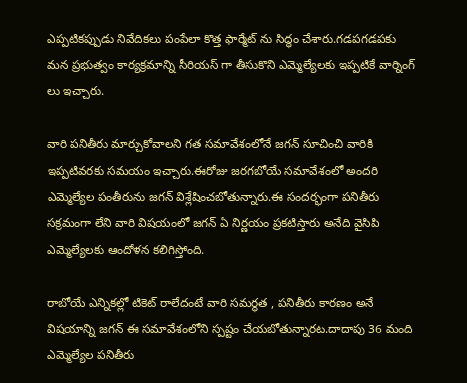ఎప్పటికప్పుడు నివేదికలు పంపేలా కొత్త ఫార్మేట్ ను సిద్ధం చేశారు.గడపగడపకు మన ప్రభుత్వం కార్యక్రమాన్ని సీరియస్ గా తీసుకొని ఎమ్మెల్యేలకు ఇప్పటికే వార్నింగ్ లు ఇచ్చారు.

వారి పనితీరు మార్చుకోవాలని గత సమావేశంలోనే జగన్ సూచించి వారికి ఇప్పటివరకు సమయం ఇచ్చారు.ఈరోజు జరగబోయే సమావేశంలో అందరి ఎమ్మెల్యేల పంతీరును జగన్ విశ్లేషించబోతున్నారు.ఈ సందర్భంగా పనితీరు సక్రమంగా లేని వారి విషయంలో జగన్ ఏ నిర్ణయం ప్రకటిస్తారు అనేది వైసిపి ఎమ్మెల్యేలకు ఆందోళన కలిగిస్తోంది.

రాబోయే ఎన్నికల్లో టికెట్ రాలేదంటే వారి సమర్థత , పనితీరు కారణం అనే విషయాన్ని జగన్ ఈ సమావేశంలోని స్పష్టం చేయబోతున్నారట.దాదాపు 36 మంది ఎమ్మెల్యేల పనితీరు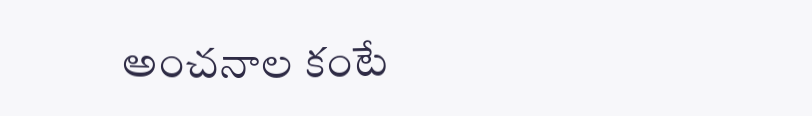అంచనాల కంటే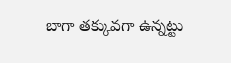బాగా తక్కువగా ఉన్నట్టు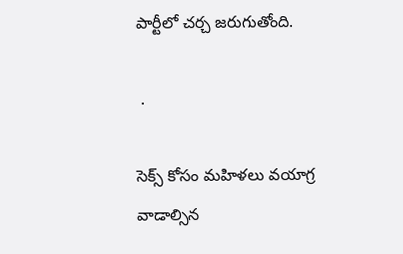పార్టీలో చర్చ జరుగుతోంది.

 .

సెక్స్ కోసం మహిళలు వయాగ్ర వాడాల్సిన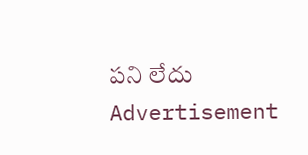పని లేదు
Advertisement